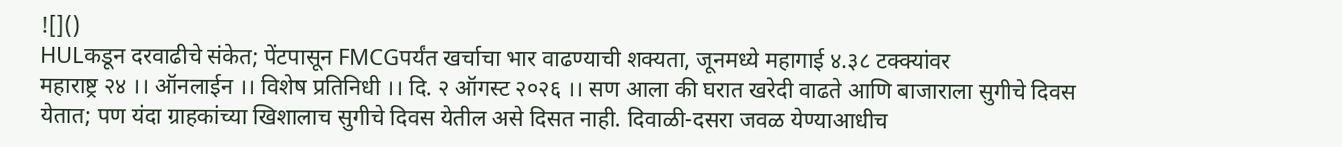![]()
HULकडून दरवाढीचे संकेत; पेंटपासून FMCGपर्यंत खर्चाचा भार वाढण्याची शक्यता, जूनमध्ये महागाई ४.३८ टक्क्यांवर
महाराष्ट्र २४ ।। ऑनलाईन ।। विशेष प्रतिनिधी ।। दि. २ ऑगस्ट २०२६ ।। सण आला की घरात खरेदी वाढते आणि बाजाराला सुगीचे दिवस येतात; पण यंदा ग्राहकांच्या खिशालाच सुगीचे दिवस येतील असे दिसत नाही. दिवाळी-दसरा जवळ येण्याआधीच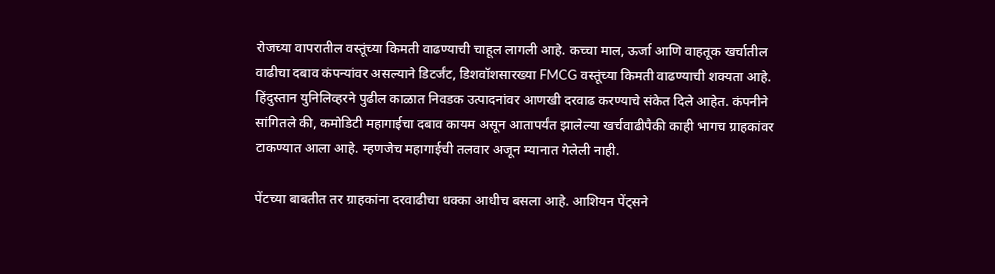रोजच्या वापरातील वस्तूंच्या किमती वाढण्याची चाहूल लागली आहे. कच्चा माल, ऊर्जा आणि वाहतूक खर्चातील वाढीचा दबाव कंपन्यांवर असल्याने डिटर्जंट, डिशवॉशसारख्या FMCG वस्तूंच्या किमती वाढण्याची शक्यता आहे. हिंदुस्तान युनिलिव्हरने पुढील काळात निवडक उत्पादनांवर आणखी दरवाढ करण्याचे संकेत दिले आहेत. कंपनीने सांगितले की, कमोडिटी महागाईचा दबाव कायम असून आतापर्यंत झालेल्या खर्चवाढीपैकी काही भागच ग्राहकांवर टाकण्यात आला आहे. म्हणजेच महागाईची तलवार अजून म्यानात गेलेली नाही.

पेंटच्या बाबतीत तर ग्राहकांना दरवाढीचा धक्का आधीच बसला आहे. आशियन पेंट्सने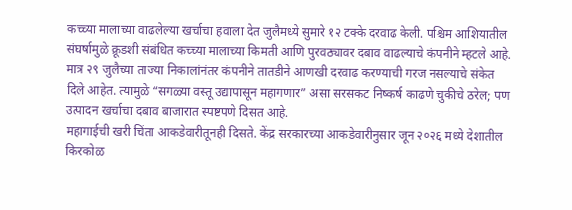कच्च्या मालाच्या वाढलेल्या खर्चाचा हवाला देत जुलैमध्ये सुमारे १२ टक्के दरवाढ केली. पश्चिम आशियातील संघर्षामुळे क्रूडशी संबंधित कच्च्या मालाच्या किमती आणि पुरवठ्यावर दबाव वाढल्याचे कंपनीने म्हटले आहे. मात्र २९ जुलैच्या ताज्या निकालांनंतर कंपनीने तातडीने आणखी दरवाढ करण्याची गरज नसल्याचे संकेत दिले आहेत. त्यामुळे “सगळ्या वस्तू उद्यापासून महागणार” असा सरसकट निष्कर्ष काढणे चुकीचे ठरेल; पण उत्पादन खर्चाचा दबाव बाजारात स्पष्टपणे दिसत आहे.
महागाईची खरी चिंता आकडेवारीतूनही दिसते. केंद्र सरकारच्या आकडेवारीनुसार जून २०२६ मध्ये देशातील किरकोळ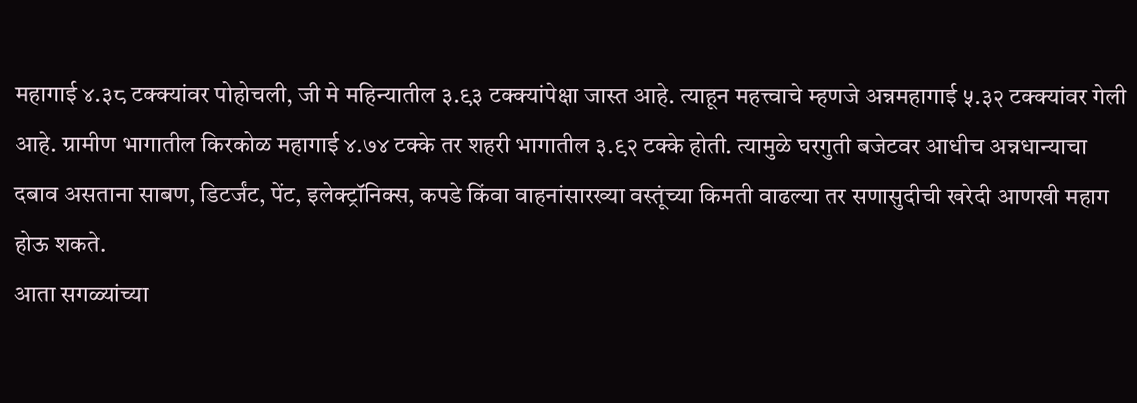महागाई ४.३८ टक्क्यांवर पोहोचली, जी मे महिन्यातील ३.९३ टक्क्यांपेक्षा जास्त आहे. त्याहून महत्त्वाचे म्हणजे अन्नमहागाई ५.३२ टक्क्यांवर गेली आहे. ग्रामीण भागातील किरकोळ महागाई ४.७४ टक्के तर शहरी भागातील ३.९२ टक्के होती. त्यामुळे घरगुती बजेटवर आधीच अन्नधान्याचा दबाव असताना साबण, डिटर्जंट, पेंट, इलेक्ट्रॉनिक्स, कपडे किंवा वाहनांसारख्या वस्तूंच्या किमती वाढल्या तर सणासुदीची खरेदी आणखी महाग होऊ शकते.
आता सगळ्यांच्या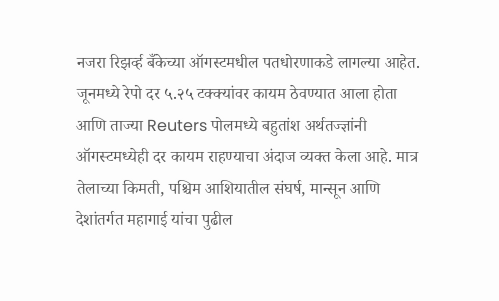नजरा रिझर्व्ह बँकेच्या ऑगस्टमधील पतधोरणाकडे लागल्या आहेत. जूनमध्ये रेपो दर ५.२५ टक्क्यांवर कायम ठेवण्यात आला होता आणि ताज्या Reuters पोलमध्ये बहुतांश अर्थतज्ज्ञांनी ऑगस्टमध्येही दर कायम राहण्याचा अंदाज व्यक्त केला आहे. मात्र तेलाच्या किमती, पश्चिम आशियातील संघर्ष, मान्सून आणि देशांतर्गत महागाई यांचा पुढील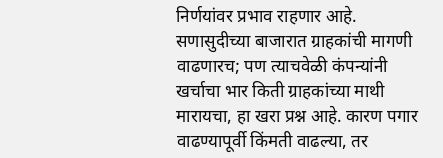निर्णयांवर प्रभाव राहणार आहे. सणासुदीच्या बाजारात ग्राहकांची मागणी वाढणारच; पण त्याचवेळी कंपन्यांनी खर्चाचा भार किती ग्राहकांच्या माथी मारायचा, हा खरा प्रश्न आहे. कारण पगार वाढण्यापूर्वी किंमती वाढल्या, तर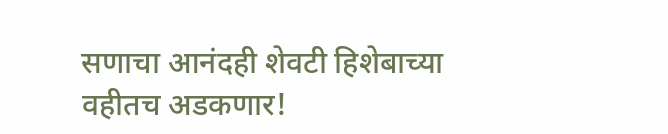सणाचा आनंदही शेवटी हिशेबाच्या वहीतच अडकणार!